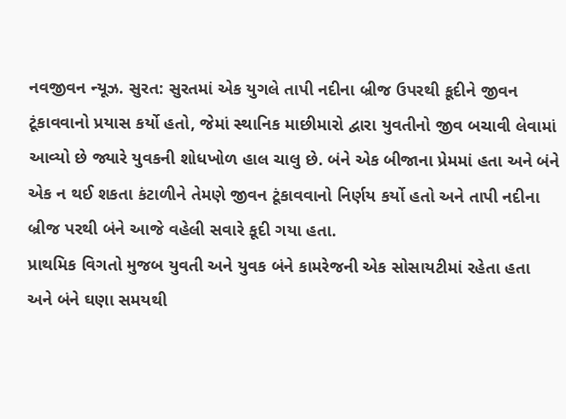નવજીવન ન્યૂઝ. સુરત: સુરતમાં એક યુગલે તાપી નદીના બ્રીજ ઉપરથી કૂદીને જીવન ટૂંકાવવાનો પ્રયાસ કર્યો હતો, જેમાં સ્થાનિક માછીમારો દ્વારા યુવતીનો જીવ બચાવી લેવામાં આવ્યો છે જ્યારે યુવકની શોધખોળ હાલ ચાલુ છે. બંને એક બીજાના પ્રેમમાં હતા અને બંને એક ન થઈ શકતા કંટાળીને તેમણે જીવન ટૂંકાવવાનો નિર્ણય કર્યો હતો અને તાપી નદીના બ્રીજ પરથી બંને આજે વહેલી સવારે કૂદી ગયા હતા.
પ્રાથમિક વિગતો મુજબ યુવતી અને યુવક બંને કામરેજની એક સોસાયટીમાં રહેતા હતા અને બંને ઘણા સમયથી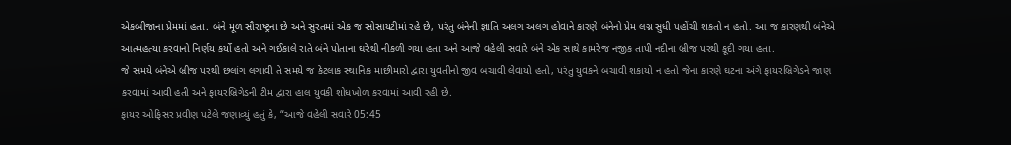એકબીજાના પ્રેમમાં હતા. બંને મૂળ સૌરાષ્ટ્રના છે અને સુરતમાં એક જ સોસાયટીમાં રહે છે, પરંતુ બંનેની જ્ઞાતિ અલગ અલગ હોવાને કારણે બંનેનો પ્રેમ લગ્ન સુધી પહોંચી શકતો ન હતો. આ જ કારણથી બંનેએ આત્મહત્યા કરવાનો નિર્ણય કર્યો હતો અને ગઈકાલે રાતે બંને પોતાના ઘરેથી નીકળી ગયા હતા અને આજે વહેલી સવારે બંને એક સાથે કામરેજ નજીક તાપી નદીના બ્રીજ પરથી કૂદી ગયા હતા.
જે સમયે બંનેએ બ્રીજ પરથી છલાંગ લગાવી તે સમયે જ કેટલાક સ્થાનિક માછીમારો દ્વારા યુવતીનો જીવ બચાવી લેવાયો હતો, પરંતુ યુવકને બચાવી શકાયો ન હતો જેના કારણે ઘટના અંગે ફાયરબ્રિગેડને જાણ કરવામાં આવી હતી અને ફાયરબ્રિગેડની ટીમ દ્વારા હાલ યુવકી શોધખોળ કરવામાં આવી રહી છે.
ફાયર ઓફિસર પ્રવીણ પટેલે જણાવ્યું હતું કે, “આજે વહેલી સવારે 05:45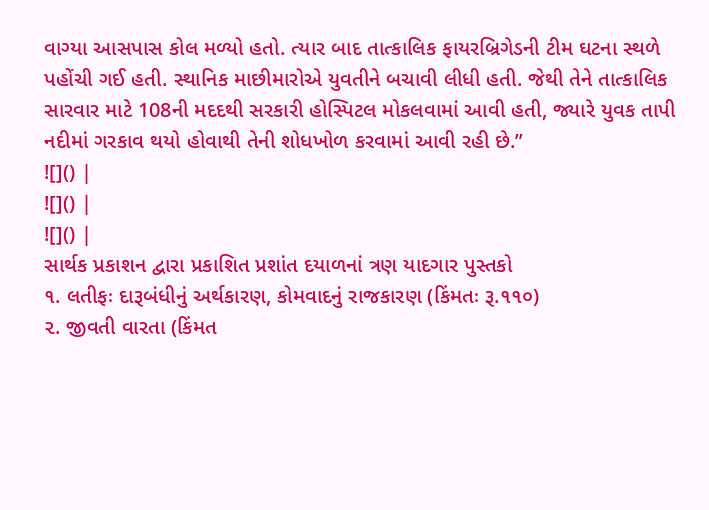વાગ્યા આસપાસ કોલ મળ્યો હતો. ત્યાર બાદ તાત્કાલિક ફાયરબ્રિગેડની ટીમ ઘટના સ્થળે પહોંચી ગઈ હતી. સ્થાનિક માછીમારોએ યુવતીને બચાવી લીધી હતી. જેથી તેને તાત્કાલિક સારવાર માટે 108ની મદદથી સરકારી હોસ્પિટલ મોકલવામાં આવી હતી, જ્યારે યુવક તાપી નદીમાં ગરકાવ થયો હોવાથી તેની શોધખોળ કરવામાં આવી રહી છે.”
![]() |
![]() |
![]() |
સાર્થક પ્રકાશન દ્વારા પ્રકાશિત પ્રશાંત દયાળનાં ત્રણ યાદગાર પુસ્તકો
૧. લતીફઃ દારૂબંધીનું અર્થકારણ, કોમવાદનું રાજકારણ (કિંમતઃ રૂ.૧૧૦)
૨. જીવતી વારતા (કિંમત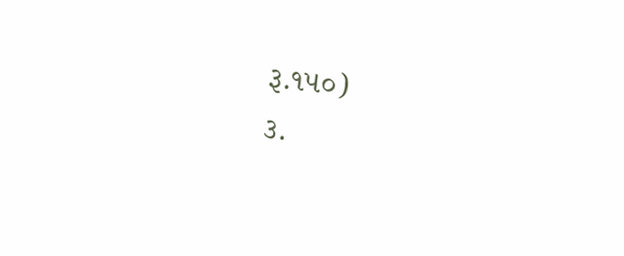રૂ.૧૫૦)
૩.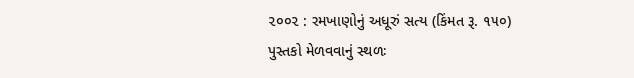૨૦૦૨ : રમખાણોનું અધૂરું સત્ય (કિંમત રૂ. ૧૫૦)
પુસ્તકો મેળવવાનું સ્થળઃ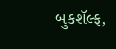બુકશૅલ્ફ,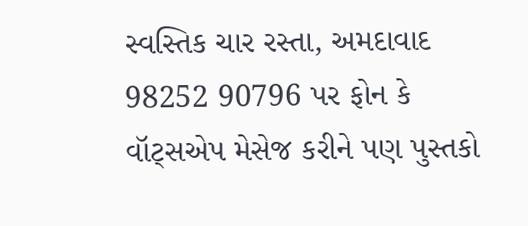સ્વસ્તિક ચાર રસ્તા, અમદાવાદ
98252 90796 પર ફોન કે વૉટ્સએપ મેસેજ કરીને પણ પુસ્તકો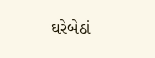ઘરેબેઠાં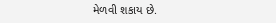મેળવી શકાય છે.